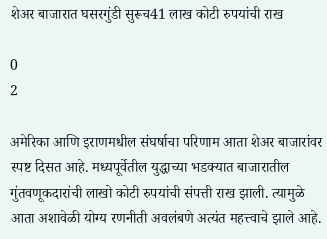शेअर बाजारात घसरगुंडी सुरूच41 लाख कोटी रुपयांची राख

0
2

अमेरिका आणि इराणमधील संघर्षाचा परिणाम आता शेअर बाजारांवर स्पष्ट दिसत आहे. मध्यपूर्वेतील युद्धाच्या भडक्यात बाजारातील गुंतवणूकदारांची लाखो कोटी रुपयांची संपत्ती राख झाली. त्यामुळे आता अशावेळी योग्य रणनीती अवलंबणे अत्यंत महत्त्वाचे झाले आहे.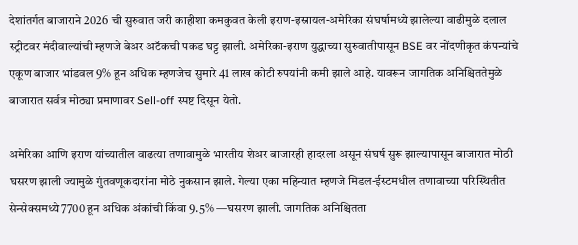देशांतर्गत बाजाराने 2026 ची सुरुवात जरी काहीशा कमकुवत केली इराण-इस्रायल-अमेरिका संघर्षामध्ये झालेल्या वाढीमुळे दलाल स्ट्रीटवर मंदीवाल्यांची म्हणजे बेअर अटॅकची पकड घट्ट झाली. अमेरिका-इराण युद्धाच्या सुरुवातीपासून BSE वर नोंदणीकृत कंपन्यांचे एकूण बाजार भांडवल 9% हून अधिक म्हणजेच सुमारे 41 लाख कोटी रुपयांनी कमी झाले आहे. यावरून जागतिक अनिश्चिततेमुळे बाजारात सर्वत्र मोठ्या प्रमाणावर Sell-off स्पष्ट दिसून येतो.

अमेरिका आणि इराण यांच्यातील वाढत्या तणावामुळे भारतीय शेअर बाजारही हादरला असून संघर्ष सुरू झाल्यापासून बाजारात मोठी घसरण झाली ज्यामुळे गुंतवणूकदारांना मोठे नुकसान झाले. गेल्या एका महिन्यात म्हणजे मिडल-ईस्टमधील तणावाच्या परिस्थितीत सेन्सेक्समध्ये 7700 हून अधिक अंकांची किंवा 9.5% —घसरण झाली. जागतिक अनिश्चितता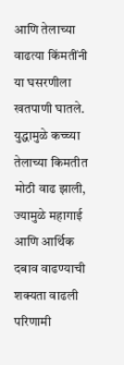आणि तेलाच्या वाढत्या किंमतींनी या घसरणीला खतपाणी घातले.
युद्धामुळे कच्च्या तेलाच्या किमतीत मोठी वाढ झाली, ज्यामुळे महागाई आणि आर्थिक दबाव वाढण्याची शक्यता वाढली परिणामी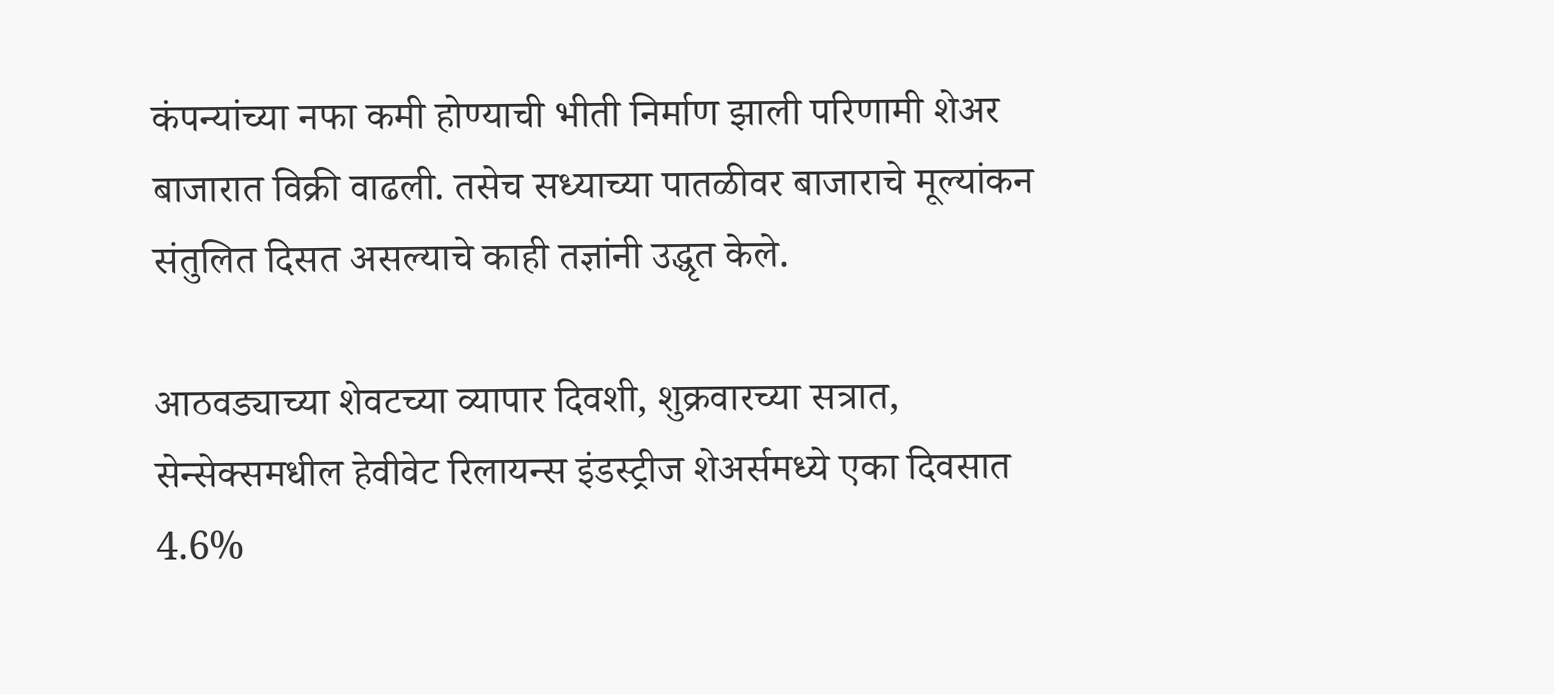कंपन्यांच्या नफा कमी होण्याची भीती निर्माण झाली परिणामी शेअर बाजारात विक्री वाढली. तसेच सध्याच्या पातळीवर बाजाराचे मूल्यांकन संतुलित दिसत असल्याचे काही तज्ञांनी उद्धृत केले.

आठवड्याच्या शेवटच्या व्यापार दिवशी, शुक्रवारच्या सत्रात, सेन्सेक्समधील हेवीवेट रिलायन्स इंडस्ट्रीज शेअर्समध्ये एका दिवसात 4.6%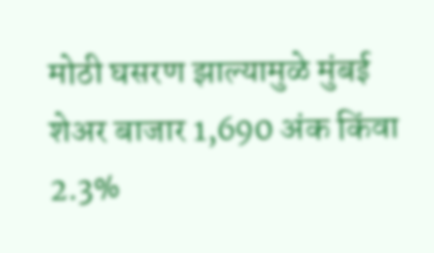मोठी घसरण झाल्यामुळे मुंबई शेअर बाजार 1,690 अंक किंवा 2.3%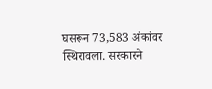घसरून 73,583 अंकांवर स्थिरावला. सरकारने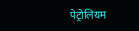पेट्रोलियम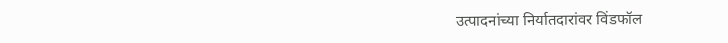उत्पादनांच्या निर्यातदारांवर विंडफॉल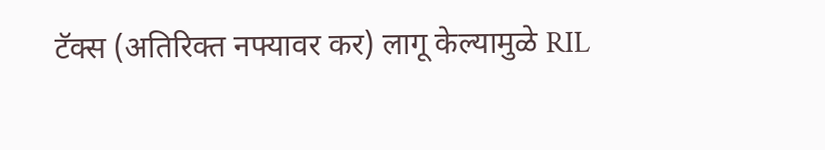टॅक्स (अतिरिक्त नफ्यावर कर) लागू केल्यामुळे RIL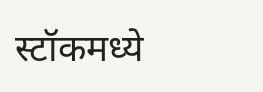स्टॉकमध्ये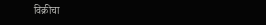विक्रीचा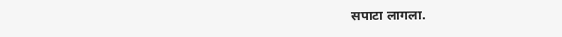सपाटा लागला.